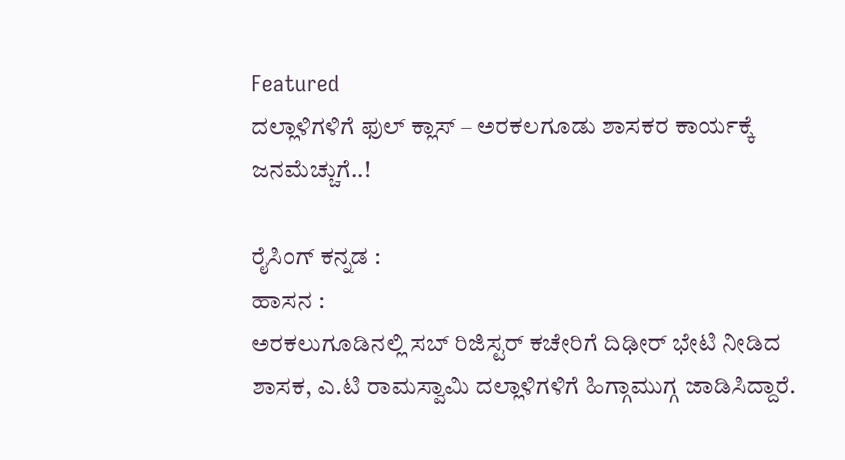Featured
ದಲ್ಲಾಳಿಗಳಿಗೆ ಫುಲ್ ಕ್ಲಾಸ್ – ಅರಕಲಗೂಡು ಶಾಸಕರ ಕಾರ್ಯಕ್ಕೆ ಜನಮೆಚ್ಚುಗೆ..!

ರೈಸಿಂಗ್ ಕನ್ನಡ :
ಹಾಸನ :
ಅರಕಲುಗೂಡಿನಲ್ಲಿ ಸಬ್ ರಿಜಿಸ್ಟರ್ ಕಚೇರಿಗೆ ದಿಢೀರ್ ಭೇಟಿ ನೀಡಿದ ಶಾಸಕ, ಎ.ಟಿ ರಾಮಸ್ವಾಮಿ ದಲ್ಲಾಳಿಗಳಿಗೆ ಹಿಗ್ಗಾಮುಗ್ಗ ಜಾಡಿಸಿದ್ದಾರೆ.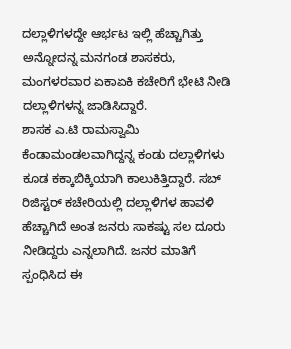ದಲ್ಲಾಳಿಗಳದ್ದೇ ಆರ್ಭಟ ಇಲ್ಲಿ ಹೆಚ್ಚಾಗಿತ್ತು ಅನ್ನೋದನ್ನ ಮನಗಂಡ ಶಾಸಕರು, ಮಂಗಳರವಾರ ಏಕಾಏಕಿ ಕಚೇರಿಗೆ ಭೇಟಿ ನೀಡಿ ದಲ್ಲಾಳಿಗಳನ್ನ ಜಾಡಿಸಿದ್ದಾರೆ.
ಶಾಸಕ ಎ.ಟಿ ರಾಮಸ್ವಾಮಿ ಕೆಂಡಾಮಂಡಲವಾಗಿದ್ದನ್ನ ಕಂಡು ದಲ್ಲಾಳಿಗಳು ಕೂಡ ಕಕ್ಕಾಬಿಕ್ಕಿಯಾಗಿ ಕಾಲುಕಿತ್ತಿದ್ದಾರೆ. ಸಬ್ ರಿಜಿಸ್ಟರ್ ಕಚೇರಿಯಲ್ಲಿ ದಲ್ಲಾಳಿಗಳ ಹಾವಳಿ ಹೆಚ್ಚಾಗಿದೆ ಅಂತ ಜನರು ಸಾಕಷ್ಟು ಸಲ ದೂರು ನೀಡಿದ್ದರು ಎನ್ನಲಾಗಿದೆ. ಜನರ ಮಾತಿಗೆ ಸ್ಪಂಧಿಸಿದ ಈ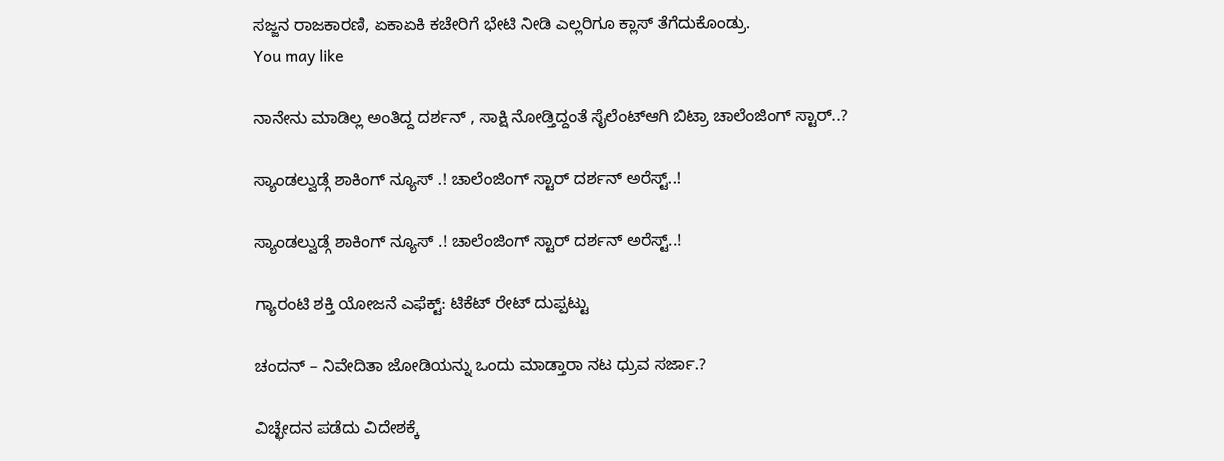ಸಜ್ಜನ ರಾಜಕಾರಣಿ, ಏಕಾಏಕಿ ಕಚೇರಿಗೆ ಭೇಟಿ ನೀಡಿ ಎಲ್ಲರಿಗೂ ಕ್ಲಾಸ್ ತೆಗೆದುಕೊಂಡ್ರು.
You may like

ನಾನೇನು ಮಾಡಿಲ್ಲ ಅಂತಿದ್ದ ದರ್ಶನ್ , ಸಾಕ್ಷಿ ನೋಡ್ತಿದ್ದಂತೆ ಸೈಲೆಂಟ್ಆಗಿ ಬಿಟ್ರಾ ಚಾಲೆಂಜಿಂಗ್ ಸ್ಟಾರ್..?

ಸ್ಯಾಂಡಲ್ವುಡ್ಗೆ ಶಾಕಿಂಗ್ ನ್ಯೂಸ್ .! ಚಾಲೆಂಜಿಂಗ್ ಸ್ಟಾರ್ ದರ್ಶನ್ ಅರೆಸ್ಟ್..!

ಸ್ಯಾಂಡಲ್ವುಡ್ಗೆ ಶಾಕಿಂಗ್ ನ್ಯೂಸ್ .! ಚಾಲೆಂಜಿಂಗ್ ಸ್ಟಾರ್ ದರ್ಶನ್ ಅರೆಸ್ಟ್..!

ಗ್ಯಾರಂಟಿ ಶಕ್ತಿ ಯೋಜನೆ ಎಫೆಕ್ಟ್: ಟಿಕೆಟ್ ರೇಟ್ ದುಪ್ಪಟ್ಟು

ಚಂದನ್ – ನಿವೇದಿತಾ ಜೋಡಿಯನ್ನು ಒಂದು ಮಾಡ್ತಾರಾ ನಟ ಧ್ರುವ ಸರ್ಜಾ.?

ವಿಚ್ಛೇದನ ಪಡೆದು ವಿದೇಶಕ್ಕೆ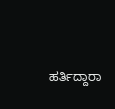ಹರ್ತಿದ್ದಾರಾ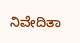ನಿವೇದಿತಾ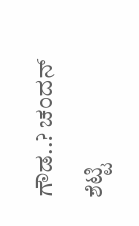ಗೌಡ..? ಚಂದನ್ ಶೆಟ್ಟಿ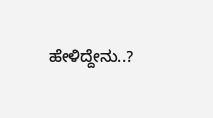ಹೇಳಿದ್ದೇನು..?